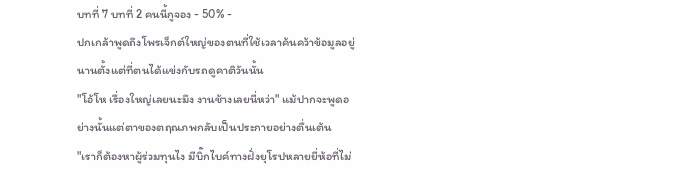บทที่ 7 บทที่ 2 คนนี้กูจอง - 50% -
ปกเกล้าพูดถึงโพรเจ็กต์ใหญ่ของตนที่ใช้เวลาค้นคว้าข้อมูลอยู่นานตั้งแต่ที่ตนได้แข่งกับรถดูคาติวันนั้น
"โอ้โห เรื่องใหญ่เลยนะมึง งานช้างเลยนี่หว่า" แม้ปากจะพูดอย่างนั้นแต่ตาของตฤณภพกลับเป็นประกายอย่างตื่นเต้น
"เราก็ต้องหาผู้ร่วมทุนไง มีบิ๊กไบค์ทางฝั่งยุโรปหลายยี่ห้อที่ไม่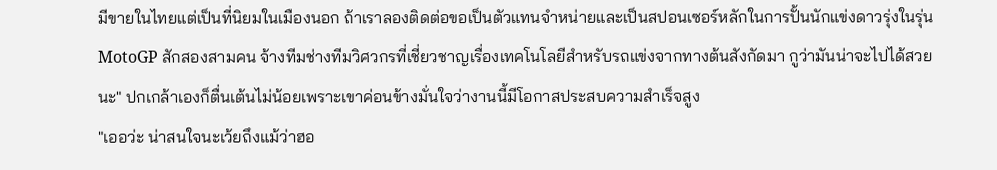มีขายในไทยแต่เป็นที่นิยมในเมืองนอก ถ้าเราลองติดต่อขอเป็นตัวแทนจำหน่ายและเป็นสปอนเซอร์หลักในการปั้นนักแข่งดาวรุ่งในรุ่น MotoGP สักสองสามคน จ้างทีมช่างทีมวิศวกรที่เชี่ยวชาญเรื่องเทคโนโลยีสำหรับรถแข่งจากทางต้นสังกัดมา กูว่ามันน่าจะไปได้สวยนะ" ปกเกล้าเองก็ตื่นเต้นไม่น้อยเพราะเขาค่อนข้างมั่นใจว่างานนี้มีโอกาสประสบความสำเร็จสูง
"เออว่ะ น่าสนใจนะเว้ยถึงแม้ว่าฮอ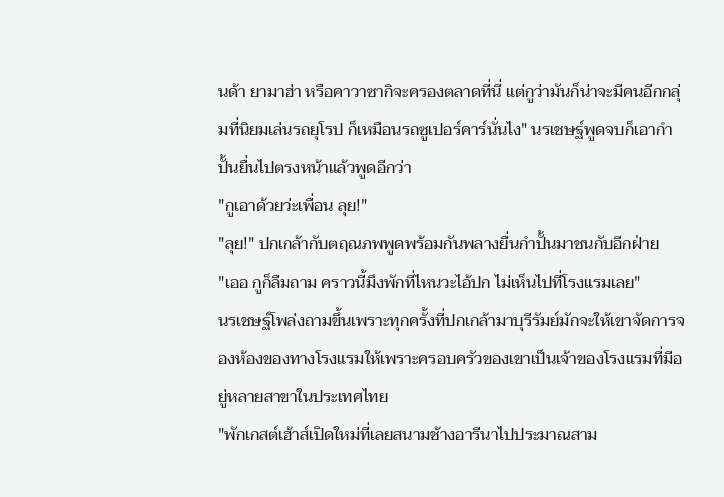นด้า ยามาฮ่า หรือคาวาซากิจะครองตลาดที่นี่ แต่กูว่ามันก็น่าจะมีคนอีกกลุ่มที่นิยมเล่นรถยุโรป ก็เหมือนรถซูเปอร์คาร์นั่นไง" นรเชษฐ์พูดจบก็เอากำปั้นยื่นไปตรงหน้าแล้วพูดอีกว่า
"กูเอาด้วยว่ะเพื่อน ลุย!"
"ลุย!" ปกเกล้ากับตฤณภพพูดพร้อมกันพลางยื่นกำปั้นมาชนกับอีกฝ่าย
"เออ กูก็ลืมถาม คราวนี้มึงพักที่ไหนวะไอ้ปก ไม่เห็นไปที่โรงแรมเลย"
นรเชษฐ์โพล่งถามขึ้นเพราะทุกครั้งที่ปกเกล้ามาบุรีรัมย์มักจะให้เขาจัดการจองห้องของทางโรงแรมให้เพราะครอบครัวของเขาเป็นเจ้าของโรงแรมที่มีอยู่หลายสาขาในประเทศไทย
"พักเกสต์เฮ้าส์เปิดใหม่ที่เลยสนามช้างอารีนาไปประมาณสาม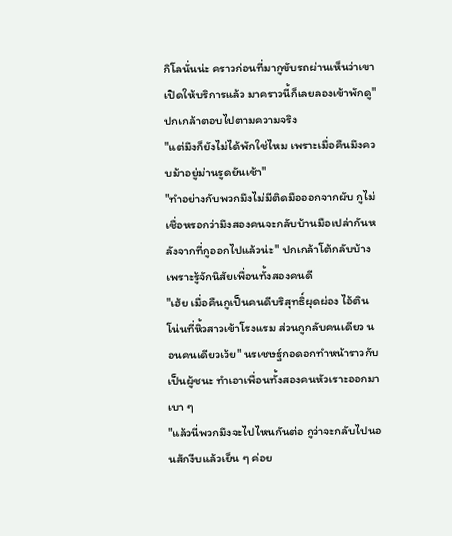กิโลนั่นน่ะ คราวก่อนที่มากูขับรถผ่านเห็นว่าเขาเปิดให้บริการแล้ว มาคราวนี้ก็เลยลองเข้าพักดู" ปกเกล้าตอบไปตามความจริง
"แต่มึงก็ยังไม่ได้พักใช่ไหม เพราะเมื่อคืนมึงควบม้าอยู่ม่านรูดยันเช้า"
"ทำอย่างกับพวกมึงไม่มีติดมือออกจากผับ กูไม่เชื่อหรอกว่ามึงสองคนจะกลับบ้านมือเปล่ากันหลังจากที่กูออกไปแล้วน่ะ" ปกเกล้าโต้กลับบ้างเพราะรู้จักนิสัยเพื่อนทั้งสองคนดี
"เฮ้ย เมื่อคืนกูเป็นคนดีบริสุทธิ์ผุดผ่อง ไอ้ตินโน่นที่หิ้วสาวเข้าโรงแรม ส่วนกูกลับคนเดียว นอนคนเดียวเว้ย" นรเชษฐ์กอดอกทำหน้าราวกับเป็นผู้ชนะ ทำเอาเพื่อนทั้งสองคนหัวเราะออกมาเบา ๆ
"แล้วนี่พวกมึงจะไปไหนกันต่อ กูว่าจะกลับไปนอนสักงีบแล้วเย็น ๆ ค่อย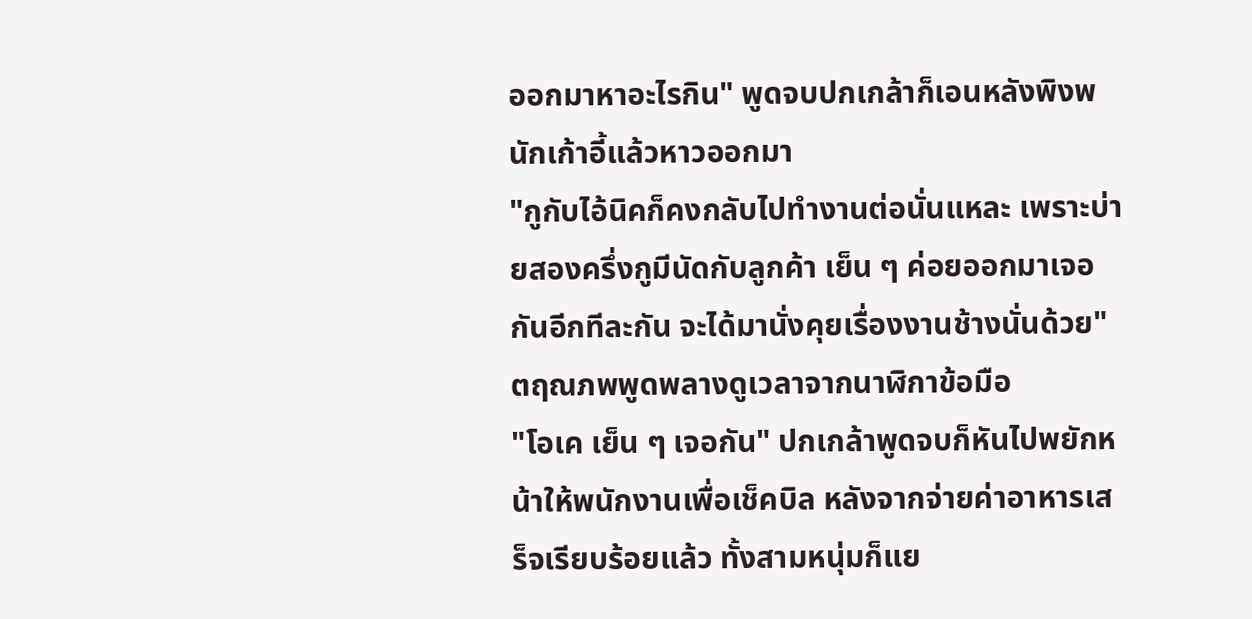ออกมาหาอะไรกิน" พูดจบปกเกล้าก็เอนหลังพิงพนักเก้าอี้แล้วหาวออกมา
"กูกับไอ้นิคก็คงกลับไปทำงานต่อนั่นแหละ เพราะบ่ายสองครึ่งกูมีนัดกับลูกค้า เย็น ๆ ค่อยออกมาเจอกันอีกทีละกัน จะได้มานั่งคุยเรื่องงานช้างนั่นด้วย" ตฤณภพพูดพลางดูเวลาจากนาฬิกาข้อมือ
"โอเค เย็น ๆ เจอกัน" ปกเกล้าพูดจบก็หันไปพยักหน้าให้พนักงานเพื่อเช็คบิล หลังจากจ่ายค่าอาหารเสร็จเรียบร้อยแล้ว ทั้งสามหนุ่มก็แย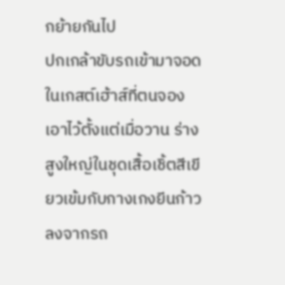กย้ายกันไป
ปกเกล้าขับรถเข้ามาจอดในเกสต์เฮ้าส์ที่ตนจองเอาไว้ตั้งแต่เมื่อวาน ร่างสูงใหญ่ในชุดเสื้อเชิ้ตสีเขียวเข้มกับกางเกงยีนก้าวลงจากรถ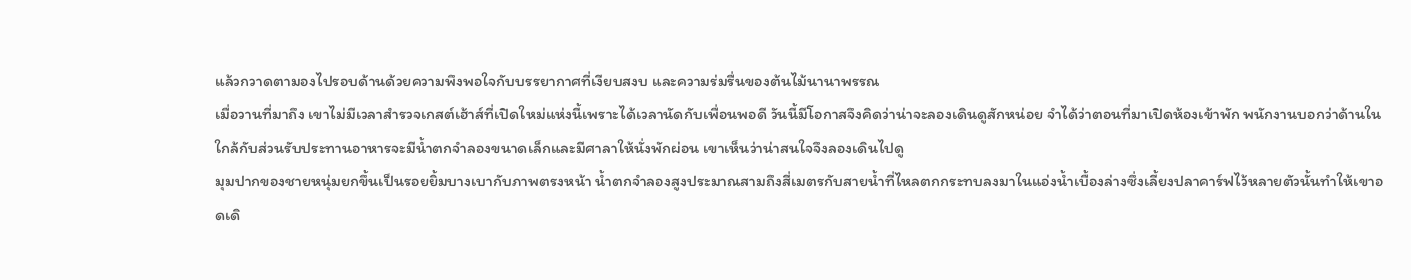แล้วกวาดตามองไปรอบด้านด้วยความพึงพอใจกับบรรยากาศที่เงียบสงบ และความร่มรื่นของต้นไม้นานาพรรณ
เมื่อวานที่มาถึง เขาไม่มีเวลาสำรวจเกสต์เฮ้าส์ที่เปิดใหม่แห่งนี้เพราะได้เวลานัดกับเพื่อนพอดี วันนี้มีโอกาสจึงคิดว่าน่าจะลองเดินดูสักหน่อย จำได้ว่าตอนที่มาเปิดห้องเข้าพัก พนักงานบอกว่าด้านในใกล้กับส่วนรับประทานอาหารจะมีน้ำตกจำลองขนาดเล็กและมีศาลาให้นั่งพักผ่อน เขาเห็นว่าน่าสนใจจึงลองเดินไปดู
มุมปากของชายหนุ่มยกขึ้นเป็นรอยยิ้มบางเบากับภาพตรงหน้า น้ำตกจำลองสูงประมาณสามถึงสี่เมตรกับสายน้ำที่ไหลตกกระทบลงมาในแอ่งน้ำเบื้องล่างซึ่งเลี้ยงปลาคาร์ฟไว้หลายตัวนั้นทำให้เขาอดเดิ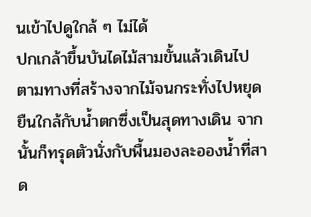นเข้าไปดูใกล้ ๆ ไม่ได้
ปกเกล้าขึ้นบันไดไม้สามขั้นแล้วเดินไปตามทางที่สร้างจากไม้จนกระทั่งไปหยุดยืนใกล้กับน้ำตกซึ่งเป็นสุดทางเดิน จากนั้นก็ทรุดตัวนั่งกับพื้นมองละอองน้ำที่สาด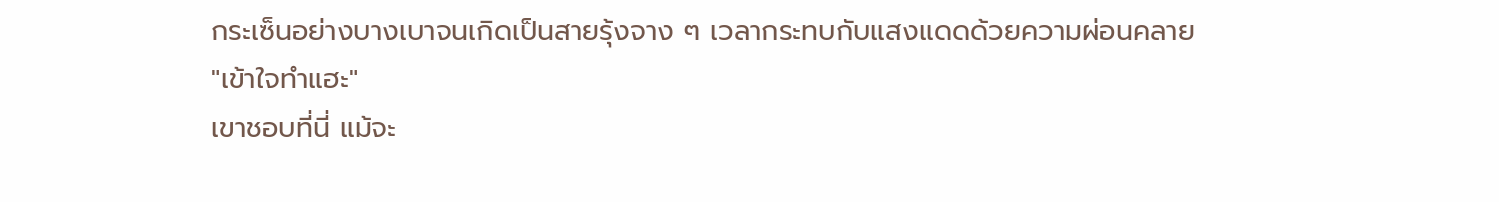กระเซ็นอย่างบางเบาจนเกิดเป็นสายรุ้งจาง ๆ เวลากระทบกับแสงแดดด้วยความผ่อนคลาย
"เข้าใจทำแฮะ"
เขาชอบที่นี่ แม้จะ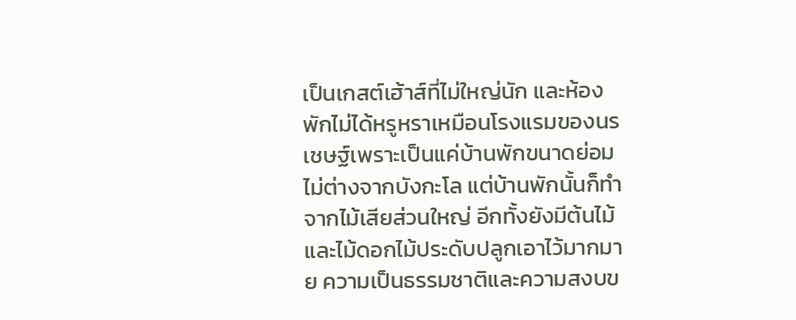เป็นเกสต์เฮ้าส์ที่ไม่ใหญ่นัก และห้องพักไม่ได้หรูหราเหมือนโรงแรมของนรเชษฐ์เพราะเป็นแค่บ้านพักขนาดย่อมไม่ต่างจากบังกะโล แต่บ้านพักนั้นก็ทำจากไม้เสียส่วนใหญ่ อีกทั้งยังมีต้นไม้ และไม้ดอกไม้ประดับปลูกเอาไว้มากมาย ความเป็นธรรมชาติและความสงบข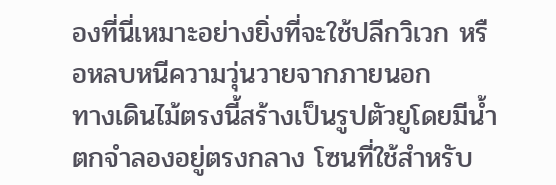องที่นี่เหมาะอย่างยิ่งที่จะใช้ปลีกวิเวก หรือหลบหนีความวุ่นวายจากภายนอก
ทางเดินไม้ตรงนี้สร้างเป็นรูปตัวยูโดยมีน้ำตกจำลองอยู่ตรงกลาง โซนที่ใช้สำหรับ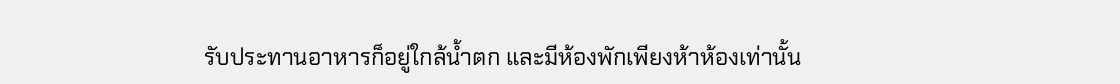รับประทานอาหารก็อยู่ใกล้น้ำตก และมีห้องพักเพียงห้าห้องเท่านั้น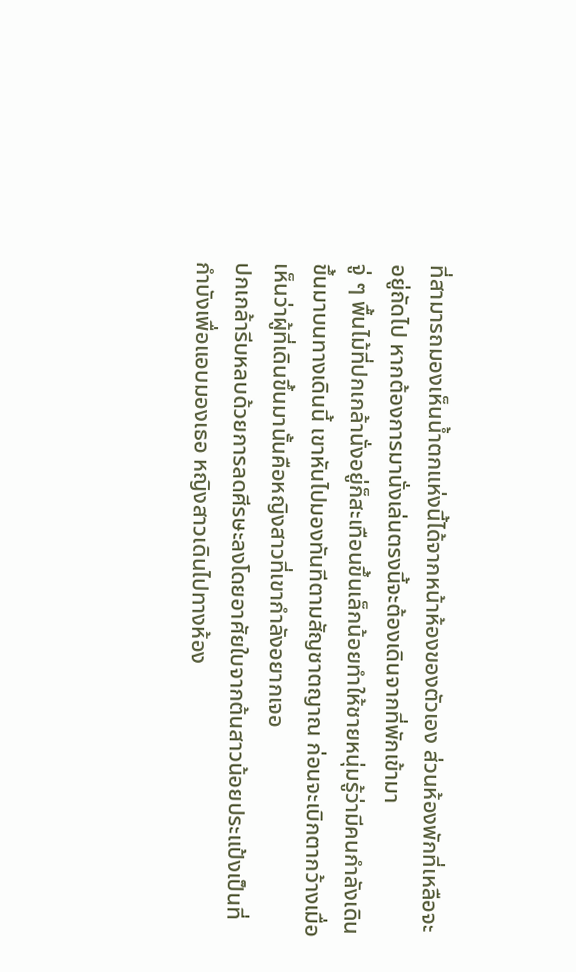ที่สามารถมองเห็นน้ำตกแห่งนี้ได้จากหน้าห้องของตัวเอง ส่วนห้องพักที่เหลือจะอยู่ถัดไป หากต้องการมานั่งเล่นตรงนี้จะต้องเดินจากที่พักเข้ามา
จู่ ๆ พื้นไม้ที่ปกเกล้านั่งอยู่ก็สะเทือนขึ้นเล็กน้อยทำให้ชายหนุ่มรู้ว่ามีคนกำลังเดินขึ้นมาบนทางเดินนี้ เขาหันไปมองทันทีตามสัญชาตญาณ ก่อนจะเบิกตากว้างเมื่อเห็นว่าผู้ที่เดินขึ้นมานั้นคือหญิงสาวที่เขากำลังอยากเจอ
ปกเกล้ารีบหลบด้วยการลดศีรษะลงโดยอาศัยใบจากต้นสาวน้อยประแป้งเป็นที่กำบังเพื่อแอบมองเธอ หญิงสาวเดินไปทางห้อง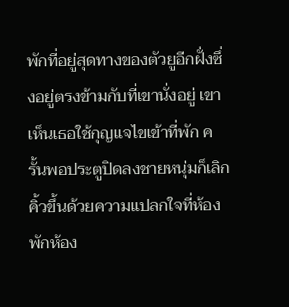พักที่อยู่สุดทางของตัวยูอีกฝั่งซึ่งอยู่ตรงข้ามกับที่เขานั่งอยู่ เขาเห็นเธอใช้กุญแจไขเข้าที่พัก ครั้นพอประตูปิดลงชายหนุ่มก็เลิกคิ้วขึ้นด้วยความแปลกใจที่ห้องพักห้อง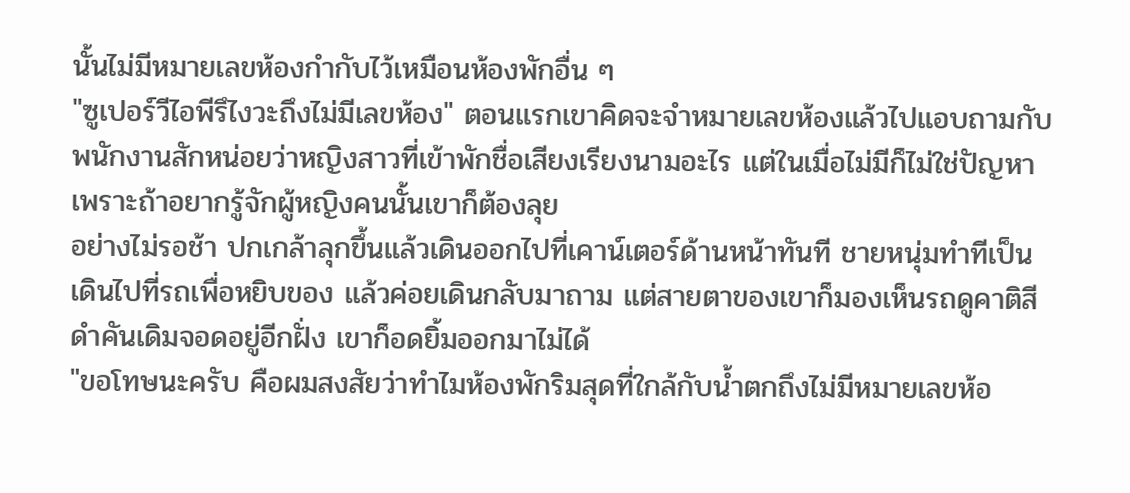นั้นไม่มีหมายเลขห้องกำกับไว้เหมือนห้องพักอื่น ๆ
"ซูเปอร์วีไอพีรึไงวะถึงไม่มีเลขห้อง" ตอนแรกเขาคิดจะจำหมายเลขห้องแล้วไปแอบถามกับพนักงานสักหน่อยว่าหญิงสาวที่เข้าพักชื่อเสียงเรียงนามอะไร แต่ในเมื่อไม่มีก็ไม่ใช่ปัญหาเพราะถ้าอยากรู้จักผู้หญิงคนนั้นเขาก็ต้องลุย
อย่างไม่รอช้า ปกเกล้าลุกขึ้นแล้วเดินออกไปที่เคาน์เตอร์ด้านหน้าทันที ชายหนุ่มทำทีเป็นเดินไปที่รถเพื่อหยิบของ แล้วค่อยเดินกลับมาถาม แต่สายตาของเขาก็มองเห็นรถดูคาติสีดำคันเดิมจอดอยู่อีกฝั่ง เขาก็อดยิ้มออกมาไม่ได้
"ขอโทษนะครับ คือผมสงสัยว่าทำไมห้องพักริมสุดที่ใกล้กับน้ำตกถึงไม่มีหมายเลขห้อ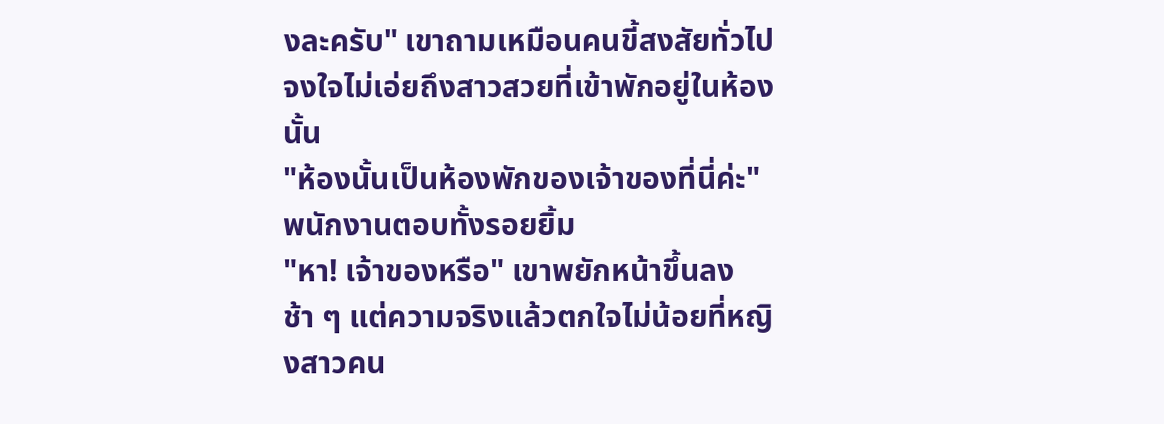งละครับ" เขาถามเหมือนคนขี้สงสัยทั่วไป จงใจไม่เอ่ยถึงสาวสวยที่เข้าพักอยู่ในห้องนั้น
"ห้องนั้นเป็นห้องพักของเจ้าของที่นี่ค่ะ" พนักงานตอบทั้งรอยยิ้ม
"หา! เจ้าของหรือ" เขาพยักหน้าขึ้นลงช้า ๆ แต่ความจริงแล้วตกใจไม่น้อยที่หญิงสาวคน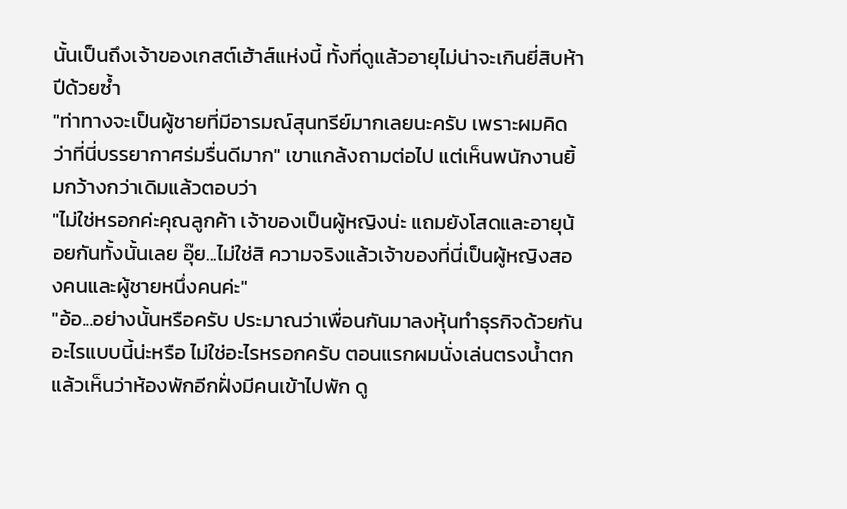นั้นเป็นถึงเจ้าของเกสต์เฮ้าส์แห่งนี้ ทั้งที่ดูแล้วอายุไม่น่าจะเกินยี่สิบห้าปีด้วยซ้ำ
"ท่าทางจะเป็นผู้ชายที่มีอารมณ์สุนทรีย์มากเลยนะครับ เพราะผมคิดว่าที่นี่บรรยากาศร่มรื่นดีมาก" เขาแกล้งถามต่อไป แต่เห็นพนักงานยิ้มกว้างกว่าเดิมแล้วตอบว่า
"ไม่ใช่หรอกค่ะคุณลูกค้า เจ้าของเป็นผู้หญิงน่ะ แถมยังโสดและอายุน้อยกันทั้งนั้นเลย อุ๊ย...ไม่ใช่สิ ความจริงแล้วเจ้าของที่นี่เป็นผู้หญิงสองคนและผู้ชายหนึ่งคนค่ะ"
"อ้อ...อย่างนั้นหรือครับ ประมาณว่าเพื่อนกันมาลงหุ้นทำธุรกิจด้วยกันอะไรแบบนี้น่ะหรือ ไม่ใช่อะไรหรอกครับ ตอนแรกผมนั่งเล่นตรงน้ำตกแล้วเห็นว่าห้องพักอีกฝั่งมีคนเข้าไปพัก ดู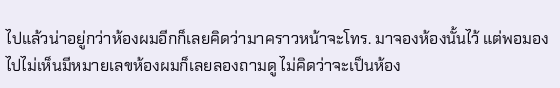ไปแล้วน่าอยู่กว่าห้องผมอีกก็เลยคิดว่ามาคราวหน้าจะโทร. มาจองห้องนั้นไว้ แต่พอมองไปไม่เห็นมีหมายเลขห้องผมก็เลยลองถามดู ไม่คิดว่าจะเป็นห้อง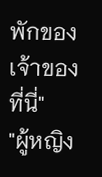พักของเจ้าของที่นี่"
"ผู้หญิง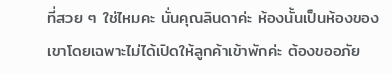ที่สวย ๆ ใช่ไหมคะ นั่นคุณลินดาค่ะ ห้องนั้นเป็นห้องของเขาโดยเฉพาะไม่ได้เปิดให้ลูกค้าเข้าพักค่ะ ต้องขออภัย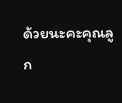ด้วยนะคะคุณลูก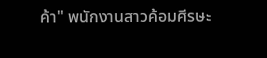ค้า" พนักงานสาวค้อมศีรษะ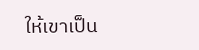ให้เขาเป็น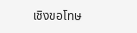เชิงขอโทษ